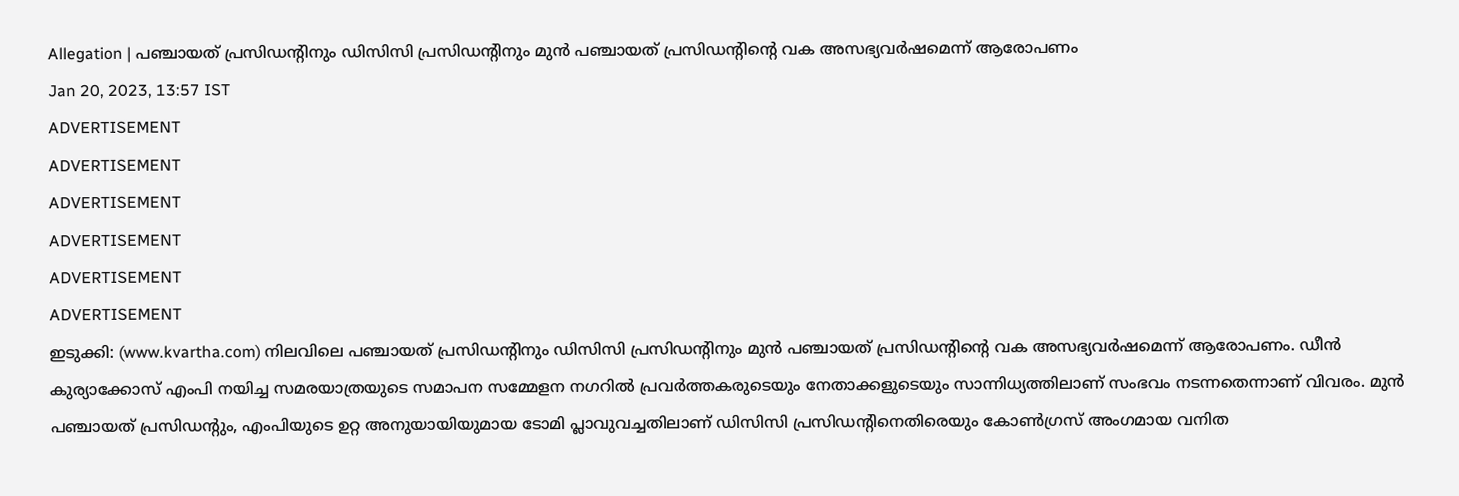Allegation | പഞ്ചായത് പ്രസിഡന്റിനും ഡിസിസി പ്രസിഡന്റിനും മുൻ പഞ്ചായത് പ്രസിഡന്റിന്റെ വക അസഭ്യവർഷമെന്ന് ആരോപണം
Jan 20, 2023, 13:57 IST
ADVERTISEMENT
ADVERTISEMENT
ADVERTISEMENT
ADVERTISEMENT
ADVERTISEMENT
ADVERTISEMENT
ഇടുക്കി: (www.kvartha.com) നിലവിലെ പഞ്ചായത് പ്രസിഡന്റിനും ഡിസിസി പ്രസിഡന്റിനും മുൻ പഞ്ചായത് പ്രസിഡന്റിന്റെ വക അസഭ്യവർഷമെന്ന് ആരോപണം. ഡീൻ കുര്യാക്കോസ് എംപി നയിച്ച സമരയാത്രയുടെ സമാപന സമ്മേളന നഗറിൽ പ്രവർത്തകരുടെയും നേതാക്കളുടെയും സാന്നിധ്യത്തിലാണ് സംഭവം നടന്നതെന്നാണ് വിവരം. മുൻ പഞ്ചായത് പ്രസിഡന്റും, എംപിയുടെ ഉറ്റ അനുയായിയുമായ ടോമി പ്ലാവുവച്ചതിലാണ് ഡിസിസി പ്രസിഡന്റിനെതിരെയും കോൺഗ്രസ് അംഗമായ വനിത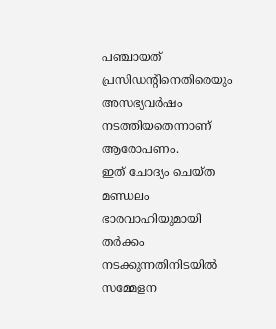പഞ്ചായത് പ്രസിഡന്റിനെതിരെയും അസഭ്യവർഷം നടത്തിയതെന്നാണ് ആരോപണം.
ഇത് ചോദ്യം ചെയ്ത മണ്ഡലം ഭാരവാഹിയുമായി തർക്കം നടക്കുന്നതിനിടയിൽ സമ്മേളന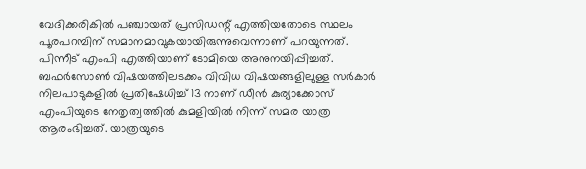വേദിക്കരികിൽ പഞ്ചായത് പ്രസിഡന്റ് എത്തിയതോടെ സ്ഥലം പൂരപറമ്പിന് സമാനമാവുകയായിരുന്നുവെന്നാണ് പറയുന്നത്. പിന്നീട് എംപി എത്തിയാണ് ടോമിയെ അനുനയിപ്പിച്ചത്. ബഫർസോൺ വിഷയത്തിലടക്കം വിവിധ വിഷയങ്ങളിലുള്ള സർകാർ നിലപാടുകളിൽ പ്രതിഷേധിച്ച് 13 നാണ് ഡീൻ കുര്യാക്കോസ് എംപിയുടെ നേതൃത്വത്തിൽ കുമളിയിൽ നിന്ന് സമര യാത്ര ആരംഭിച്ചത്. യാത്രയുടെ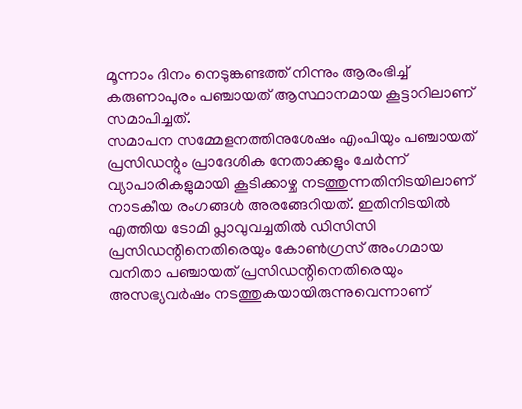മൂന്നാം ദിനം നെടുങ്കണ്ടത്ത് നിന്നും ആരംഭിച്ച് കരുണാപുരം പഞ്ചായത് ആസ്ഥാനമായ കൂട്ടാറിലാണ് സമാപിച്ചത്.
സമാപന സമ്മേളനത്തിനുശേഷം എംപിയും പഞ്ചായത് പ്രസിഡന്റും പ്രാദേശിക നേതാക്കളും ചേർന്ന് വ്യാപാരികളുമായി കൂടിക്കാഴ്ച നടത്തുന്നതിനിടയിലാണ് നാടകീയ രംഗങ്ങൾ അരങ്ങേറിയത്. ഇതിനിടയിൽ എത്തിയ ടോമി പ്ലാവുവച്ചതിൽ ഡിസിസി പ്രസിഡന്റിനെതിരെയും കോൺഗ്രസ് അംഗമായ വനിതാ പഞ്ചായത് പ്രസിഡന്റിനെതിരെയും അസഭ്യവർഷം നടത്തുകയായിരുന്നുവെന്നാണ്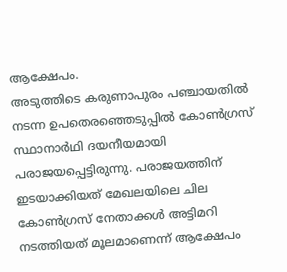ആക്ഷേപം.
അടുത്തിടെ കരുണാപുരം പഞ്ചായതിൽ നടന്ന ഉപതെരഞ്ഞെടുപ്പിൽ കോൺഗ്രസ് സ്ഥാനാർഥി ദയനീയമായി പരാജയപ്പെട്ടിരുന്നു. പരാജയത്തിന് ഇടയാക്കിയത് മേഖലയിലെ ചില കോൺഗ്രസ് നേതാക്കൾ അട്ടിമറി നടത്തിയത് മൂലമാണെന്ന് ആക്ഷേപം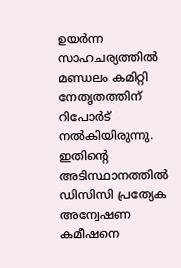ഉയർന്ന സാഹചര്യത്തിൽ മണ്ഡലം കമിറ്റി നേതൃതത്തിന് റിപോർട് നൽകിയിരുന്നു. ഇതിന്റെ അടിസ്ഥാനത്തിൽ ഡിസിസി പ്രത്യേക അന്വേഷണ കമീഷനെ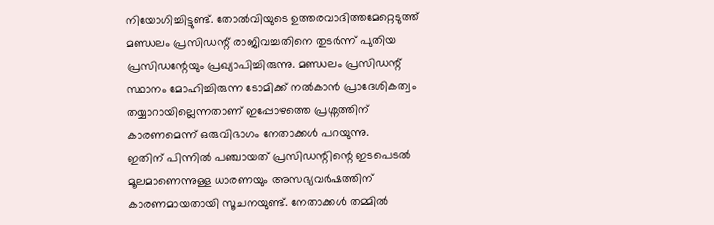നിയോഗിച്ചിട്ടുണ്ട്. തോൽവിയുടെ ഉത്തരവാദിത്തമേറ്റെടുത്ത് മണ്ഡലം പ്രസിഡന്റ് രാജിവച്ചതിനെ തുടർന്ന് പുതിയ പ്രസിഡന്റേയും പ്രഖ്യാപിച്ചിരുന്നു. മണ്ഡലം പ്രസിഡന്റ് സ്ഥാനം മോഹിച്ചിരുന്ന ടോമിക്ക് നൽകാൻ പ്രാദേശികത്വം തയ്യാറായില്ലെന്നതാണ് ഇപ്പോഴത്തെ പ്രശ്നത്തിന് കാരണമെന്ന് ഒരുവിഭാഗം നേതാക്കൾ പറയുന്നു.
ഇതിന് പിന്നിൽ പഞ്ചായത് പ്രസിഡന്റിന്റെ ഇടപെടൽ മൂലമാണെന്നുള്ള ധാരണയും അസഭ്യവർഷത്തിന് കാരണമായതായി സൂചനയുണ്ട്. നേതാക്കൾ തമ്മിൽ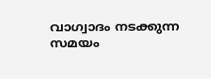വാഗ്വാദം നടക്കുന്ന സമയം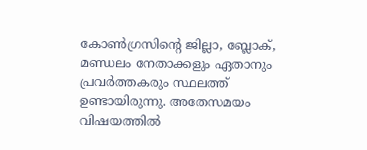കോൺഗ്രസിന്റെ ജില്ലാ, ബ്ലോക്, മണ്ഡലം നേതാക്കളും ഏതാനും പ്രവർത്തകരും സ്ഥലത്ത് ഉണ്ടായിരുന്നു. അതേസമയം വിഷയത്തിൽ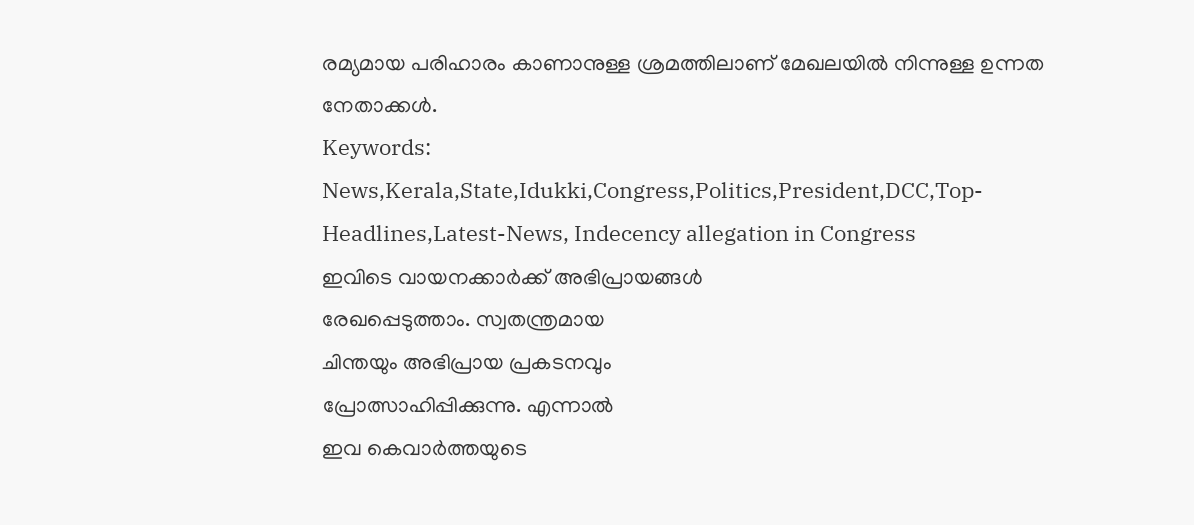രമ്യമായ പരിഹാരം കാണാനുള്ള ശ്രമത്തിലാണ് മേഖലയിൽ നിന്നുള്ള ഉന്നത നേതാക്കൾ.
Keywords: News,Kerala,State,Idukki,Congress,Politics,President,DCC,Top-Headlines,Latest-News, Indecency allegation in Congress
ഇവിടെ വായനക്കാർക്ക് അഭിപ്രായങ്ങൾ
രേഖപ്പെടുത്താം. സ്വതന്ത്രമായ
ചിന്തയും അഭിപ്രായ പ്രകടനവും
പ്രോത്സാഹിപ്പിക്കുന്നു. എന്നാൽ
ഇവ കെവാർത്തയുടെ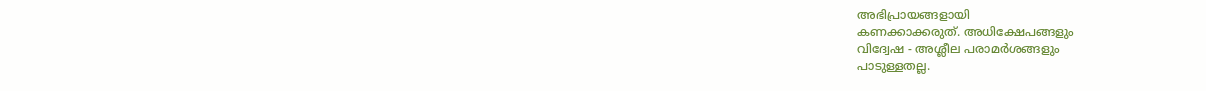അഭിപ്രായങ്ങളായി
കണക്കാക്കരുത്. അധിക്ഷേപങ്ങളും
വിദ്വേഷ - അശ്ലീല പരാമർശങ്ങളും
പാടുള്ളതല്ല.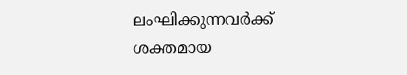ലംഘിക്കുന്നവർക്ക്
ശക്തമായ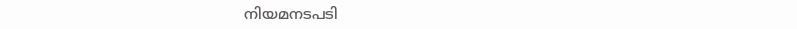നിയമനടപടി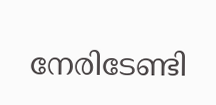നേരിടേണ്ടി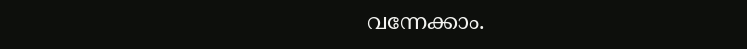വന്നേക്കാം.